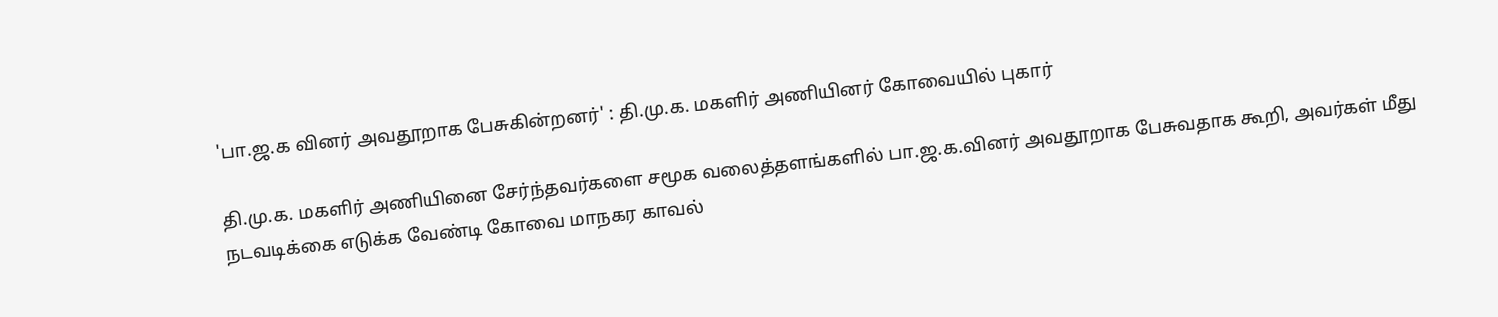'பா.ஜ.க வினர் அவதூறாக பேசுகின்றனர்' : தி.மு.க. மகளிர் அணியினர் கோவையில் புகார்

தி.மு.க. மகளிர் அணியினை சேர்ந்தவர்களை சமூக வலைத்தளங்களில் பா.ஜ.க.வினர் அவதூறாக பேசுவதாக கூறி, அவர்கள் மீது நடவடிக்கை எடுக்க வேண்டி கோவை மாநகர காவல்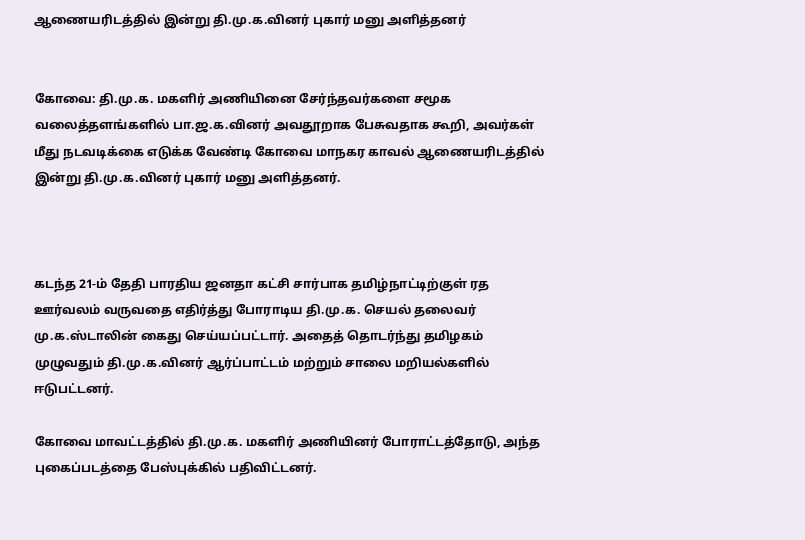ஆணையரிடத்தில் இன்று தி.மு.க.வினர் புகார் மனு அளித்தனர்


கோவை: தி.மு.க. மகளிர் அணியினை சேர்ந்தவர்களை சமூக வலைத்தளங்களில் பா.ஜ.க.வினர் அவதூறாக பேசுவதாக கூறி, அவர்கள் மீது நடவடிக்கை எடுக்க வேண்டி கோவை மாநகர காவல் ஆணையரிடத்தில் இன்று தி.மு.க.வினர் புகார் மனு அளித்தனர்.



கடந்த 21-ம் தேதி பாரதிய ஜனதா கட்சி சார்பாக தமிழ்நாட்டிற்குள் ரத ஊர்வலம் வருவதை எதிர்த்து போராடிய தி.மு.க. செயல் தலைவர் மு.க.ஸ்டாலின் கைது செய்யப்பட்டார். அதைத் தொடர்ந்து தமிழகம் முழுவதும் தி.மு.க.வினர் ஆர்ப்பாட்டம் மற்றும் சாலை மறியல்களில் ஈடுபட்டனர்.

கோவை மாவட்டத்தில் தி.மு.க. மகளிர் அணியினர் போராட்டத்தோடு, அந்த புகைப்படத்தை பேஸ்புக்கில் பதிவிட்டனர்.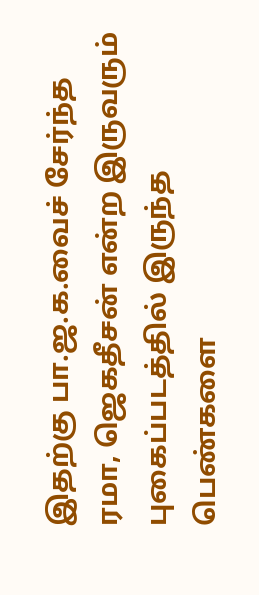இதற்கு பா.ஜ.க.வைச் சேர்ந்த ரமா, ஜெகதீசன் என்ற இருவரும் புகைப்படத்தில் இருந்த பெண்களை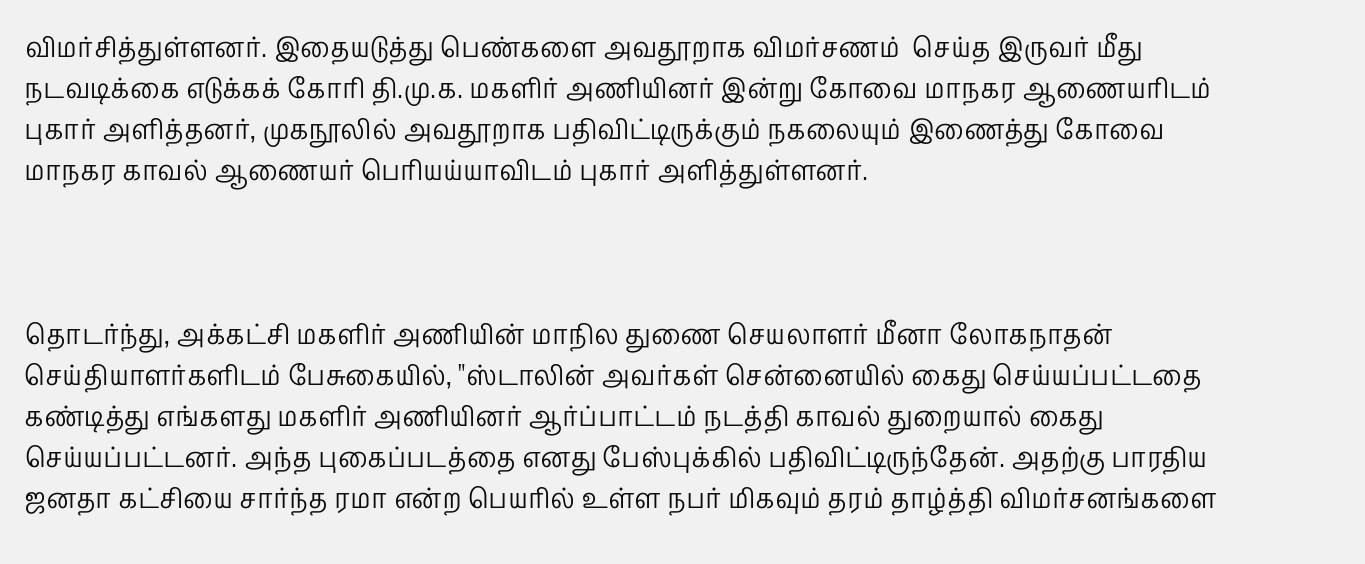விமர்சித்துள்ளனர். இதையடுத்து பெண்களை அவதூறாக விமர்சணம்  செய்த இருவர் மீது நடவடிக்கை எடுக்கக் கோரி தி.மு.க. மகளிர் அணியினர் இன்று கோவை மாநகர ஆணையரிடம் புகார் அளித்தனர், முகநூலில் அவதூறாக பதிவிட்டிருக்கும் நகலையும் இணைத்து கோவை மாநகர காவல் ஆணையர் பெரியய்யாவிடம் புகார் அளித்துள்ளனர்.



தொடர்ந்து, அக்கட்சி மகளிர் அணியின் மாநில துணை செயலாளர் மீனா லோகநாதன் செய்தியாளர்களிடம் பேசுகையில், "ஸ்டாலின் அவர்கள் சென்னையில் கைது செய்யப்பட்டதை கண்டித்து எங்களது மகளிர் அணியினர் ஆர்ப்பாட்டம் நடத்தி காவல் துறையால் கைது செய்யப்பட்டனர். அந்த புகைப்படத்தை எனது பேஸ்புக்கில் பதிவிட்டிருந்தேன். அதற்கு பாரதிய ஜனதா கட்சியை சார்ந்த ரமா என்ற பெயரில் உள்ள நபர் மிகவும் தரம் தாழ்த்தி விமர்சனங்களை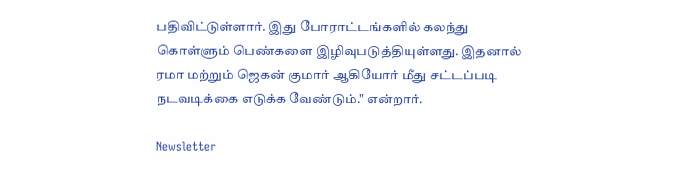பதிவிட்டுள்ளார். இது போராட்டங்களில் கலந்து கொள்ளும் பெண்களை இழிவுபடுத்தியுள்ளது. இதனால் ரமா மற்றும் ஜெகன் குமார் ஆகியோர் மீது சட்டப்படி நடவடிக்கை எடுக்க வேண்டும்." என்றார்.

Newsletter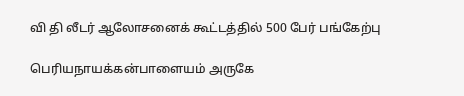வி தி லீடர் ஆலோசனைக் கூட்டத்தில் 500 பேர் பங்கேற்பு

பெரியநாயக்கன்பாளையம் அருகே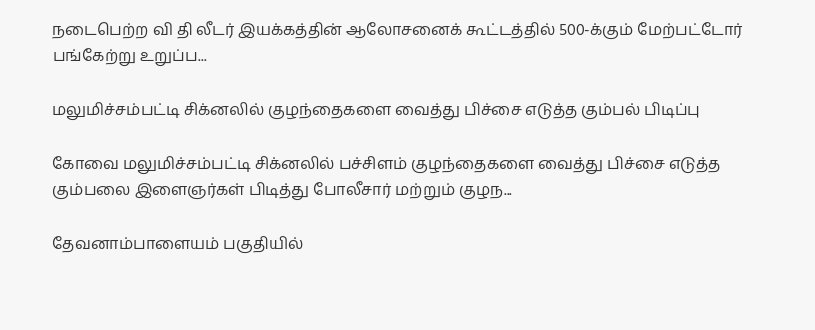நடைபெற்ற வி தி லீடர் இயக்கத்தின் ஆலோசனைக் கூட்டத்தில் 500-க்கும் மேற்பட்டோர் பங்கேற்று உறுப்ப...

மலுமிச்சம்பட்டி சிக்னலில் குழந்தைகளை வைத்து பிச்சை எடுத்த கும்பல் பிடிப்பு

கோவை மலுமிச்சம்பட்டி சிக்னலில் பச்சிளம் குழந்தைகளை வைத்து பிச்சை எடுத்த கும்பலை இளைஞர்கள் பிடித்து போலீசார் மற்றும் குழந...

தேவனாம்பாளையம் பகுதியில்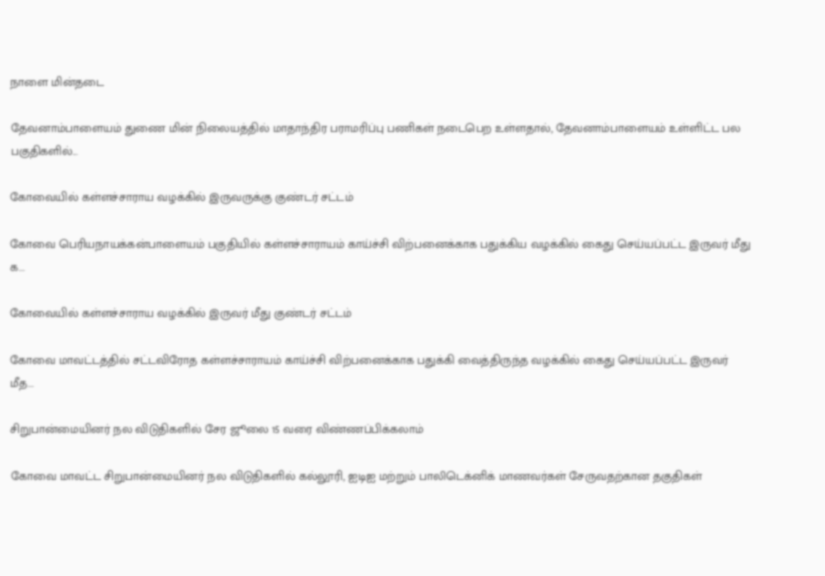நாளை மின்தடை

தேவனாம்பாளையம் துணை மின் நிலையத்தில் மாதாந்திர பராமரிப்பு பணிகள் நடைபெற உள்ளதால், தேவனாம்பாளையம் உள்ளிட்ட பல பகுதிகளில்...

கோவையில் கள்ளச்சாராய வழக்கில் இருவருக்கு குண்டர் சட்டம்

கோவை பெரியநாயக்கன்பாளையம் பகுதியில் கள்ளச்சாராயம் காய்ச்சி விற்பனைக்காக பதுக்கிய வழக்கில் கைது செய்யப்பட்ட இருவர் மீது க...

கோவையில் கள்ளச்சாராய வழக்கில் இருவர் மீது குண்டர் சட்டம்

கோவை மாவட்டத்தில் சட்டவிரோத கள்ளச்சாராயம் காய்ச்சி விற்பனைக்காக பதுக்கி வைத்திருந்த வழக்கில் கைது செய்யப்பட்ட இருவர் மீத...

சிறுபான்மையினர் நல விடுதிகளில் சேர ஜூலை 15 வரை விண்ணப்பிக்கலாம்

கோவை மாவட்ட சிறுபான்மையினர் நல விடுதிகளில் கல்லூரி, ஐடிஐ மற்றும் பாலிடெக்னிக் மாணவர்கள் சேருவதற்கான தகுதிகள்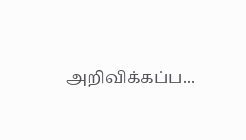அறிவிக்கப்ப...